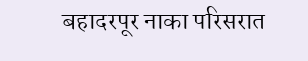बहादरपूर नाका परिसरात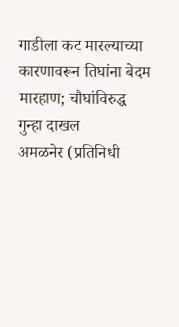गाडीला कट मारल्याच्या कारणावरून तिघांना बेदम मारहाण; चौघांविरुद्ध गुन्हा दाखल
अमळनेर (प्रतिनिधी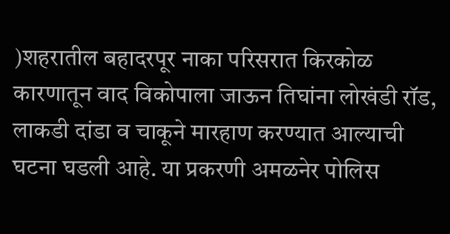)शहरातील बहादरपूर नाका परिसरात किरकोळ कारणातून वाद विकोपाला जाऊन तिघांना लोखंडी रॉड, लाकडी दांडा व चाकूने मारहाण करण्यात आल्याची घटना घडली आहे. या प्रकरणी अमळनेर पोलिस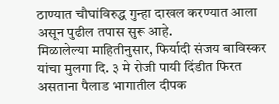ठाण्यात चौघांविरुद्ध गुन्हा दाखल करण्यात आला असून पुढील तपास सुरू आहे.
मिळालेल्या माहितीनुसार, फिर्यादी संजय बाविस्कर यांचा मुलगा दि. ३ मे रोजी पायी दिंडीत फिरत असताना पैलाड भागातील दीपक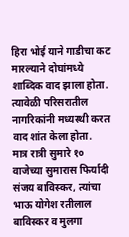हिरा भोई याने गाडीचा कट मारल्याने दोघांमध्ये शाब्दिक वाद झाला होता. त्यावेळी परिसरातील नागरिकांनी मध्यस्थी करत वाद शांत केला होता.
मात्र रात्री सुमारे १० वाजेच्या सुमारास फिर्यादी संजय बाविस्कर, त्यांचा भाऊ योगेश रतीलाल बाविस्कर व मुलगा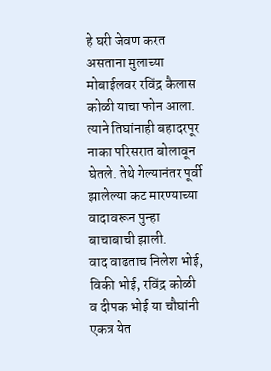हे घरी जेवण करत असताना मुलाच्या मोबाईलवर रविंद्र कैलास कोळी याचा फोन आला. त्याने तिघांनाही बहादरपूर नाका परिसरात बोलावून घेतले. तेथे गेल्यानंतर पूर्वी झालेल्या कट मारण्याच्या वादावरून पुन्हा बाचाबाची झाली.
वाद वाढताच निलेश भोई, विकी भोई, रविंद्र कोळी व दीपक भोई या चौघांनी एकत्र येत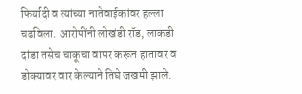फिर्यादी व त्यांच्या नातेवाईकांवर हल्ला चढविला. आरोपींनी लोखंडी रॉड, लाकडी दांडा तसेच चाकूचा वापर करून हातावर व डोक्यावर वार केल्याने तिघे जखमी झाले.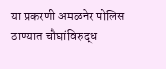या प्रकरणी अमळनेर पोलिस ठाण्यात चौघांविरुद्ध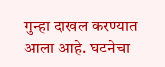गुन्हा दाखल करण्यात आला आहे. घटनेचा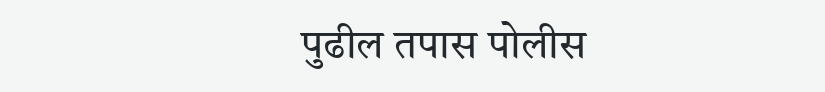पुढील तपास पोलीस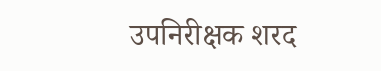उपनिरीक्षक शरद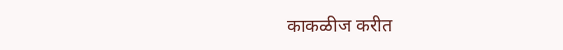काकळीज करीत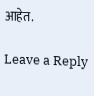आहेत.

Leave a Reply